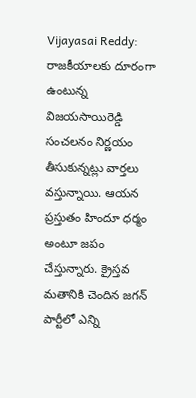Vijayasai Reddy: రాజకీయాలకు దూరంగా ఉంటున్న విజయసాయిరెడ్డి సంచలనం నిర్ణయం తీసుకున్నట్లు వార్తలు వస్తున్నాయి. ఆయన ప్రస్తుతం హిందూ ధర్మం అంటూ జపం చేస్తున్నారు. క్రైస్తవ మతానికి చెందిన జగన్ పార్టీలో ఎన్ని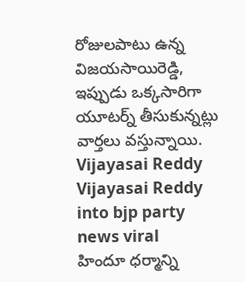రోజులపాటు ఉన్న విజయసాయిరెడ్డి, ఇప్పుడు ఒక్కసారిగా యూటర్న్ తీసుకున్నట్లు వార్తలు వస్తున్నాయి. Vijayasai Reddy
Vijayasai Reddy into bjp party news viral
హిందూ ధర్మాన్ని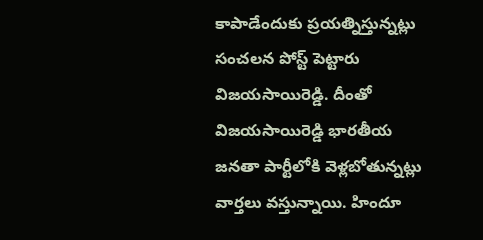కాపాడేందుకు ప్రయత్నిస్తున్నట్లు సంచలన పోస్ట్ పెట్టారు విజయసాయిరెడ్డి. దీంతో విజయసాయిరెడ్డి భారతీయ జనతా పార్టీలోకి వెళ్లబోతున్నట్లు వార్తలు వస్తున్నాయి. హిందూ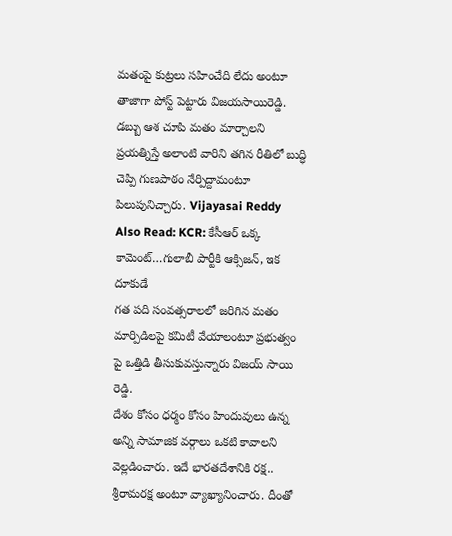మతంపై కుట్రలు సహించేది లేదు అంటూ తాజాగా పోస్ట్ పెట్టారు విజయసాయిరెడ్డి. డబ్బు ఆశ చూపి మతం మార్చాలని ప్రయత్నిస్తే అలాంటి వారిని తగిన రీతిలో బుద్ధి చెప్పి గుణపాఠం నేర్పిద్దామంటూ పిలుపునిచ్చారు. Vijayasai Reddy
Also Read: KCR: కేసీఆర్ ఒక్క కామెంట్…గులాబీ పార్టీకి ఆక్సిజన్, ఇక దూకుడే
గత పది సంవత్సరాలలో జరిగిన మతం మార్పిడిలపై కమిటీ వేయాలంటూ ప్రభుత్వం పై ఒత్తిడి తీసుకువస్తున్నారు విజయ్ సాయి రెడ్డి.
దేశం కోసం ధర్మం కోసం హిందువులు ఉన్న అన్ని సామాజిక వర్గాలు ఒకటి కావాలని వెల్లడించారు. ఇదే భారతదేశానికి రక్ష.. శ్రీరామరక్ష అంటూ వ్యాఖ్యానించారు. దీంతో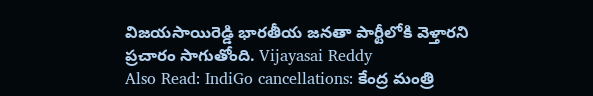విజయసాయిరెడ్డి భారతీయ జనతా పార్టీలోకి వెళ్తారని ప్రచారం సాగుతోంది. Vijayasai Reddy
Also Read: IndiGo cancellations: కేంద్ర మంత్రి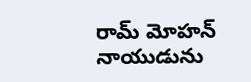రామ్ మోహన్ నాయుడును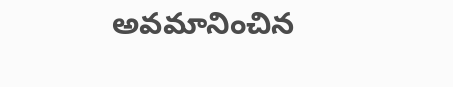అవమానించిన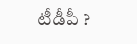టీడీపీ ?